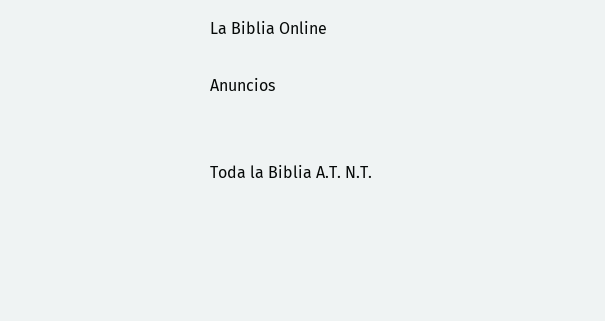La Biblia Online

Anuncios


Toda la Biblia A.T. N.T.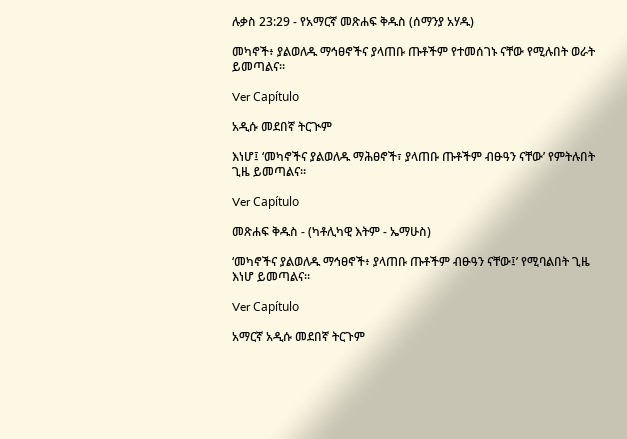ሉቃስ 23:29 - የአማርኛ መጽሐፍ ቅዱስ (ሰማንያ አሃዱ)

መካኖች፥ ያልወለዱ ማኅፀኖችና ያላጠቡ ጡቶችም የተመሰገኑ ናቸው የሚሉበት ወራት ይመጣልና።

Ver Capítulo

አዲሱ መደበኛ ትርጒም

እነሆ፤ ‘መካኖችና ያልወለዱ ማሕፀኖች፣ ያላጠቡ ጡቶችም ብፁዓን ናቸው’ የምትሉበት ጊዜ ይመጣልና።

Ver Capítulo

መጽሐፍ ቅዱስ - (ካቶሊካዊ እትም - ኤማሁስ)

‘መካኖችና ያልወለዱ ማኅፀኖች፥ ያላጠቡ ጡቶችም ብፁዓን ናቸው፤’ የሚባልበት ጊዜ እነሆ ይመጣልና።

Ver Capítulo

አማርኛ አዲሱ መደበኛ ትርጉም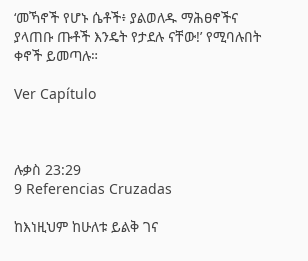‘መኻኖች የሆኑ ሴቶች፥ ያልወለዱ ማሕፀኖችና ያላጠቡ ጡቶች እንዴት የታደሉ ናቸው!’ የሚባሉበት ቀኖች ይመጣሉ።

Ver Capítulo



ሉቃስ 23:29
9 Referencias Cruzadas

ከእነዚህም ከሁለቱ ይልቅ ገና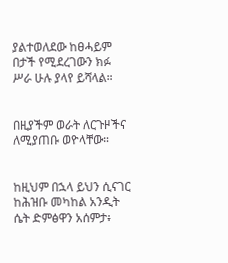ያልተወለደው ከፀሓይም በታች የሚደረገውን ክፉ ሥራ ሁሉ ያላየ ይሻላል።


በዚያችም ወራት ለርጉዞችና ለሚያጠቡ ወዮላቸው።


ከዚህም በኋላ ይህን ሲናገር ከሕዝቡ መካከል አንዲት ሴት ድምፅዋን አሰምታ፥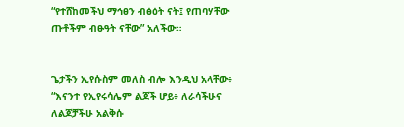“የተሸከመችህ ማኅፀን ብፅዕት ናት፤ የጠባሃቸው ጡቶችም ብፁዓት ናቸው” አለችው።


ጌታችን ኢየሱስም መለስ ብሎ እንዲህ አላቸው፥ “እናንተ የኢየሩሳሌም ልጆች ሆይ፥ ለራሳችሁና ለልጆቻችሁ አልቅሱ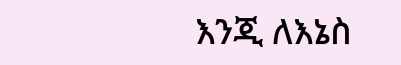እንጂ ለእኔስ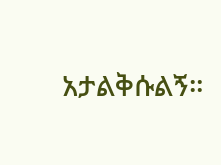አታልቅሱልኝ።